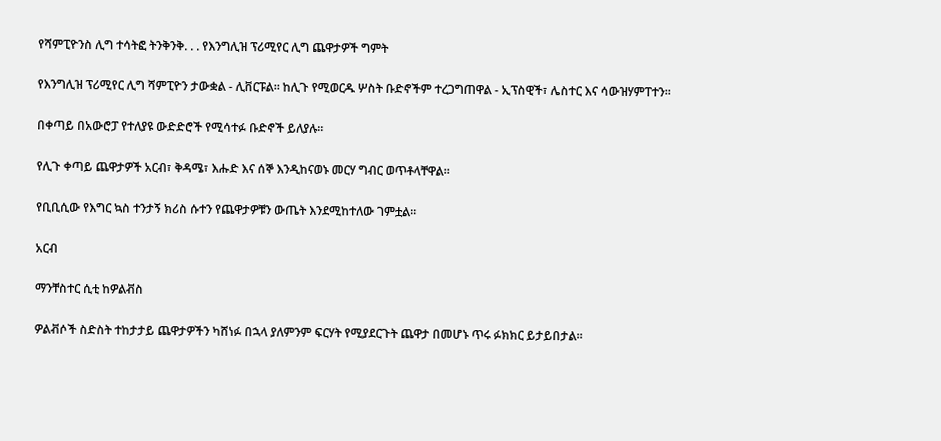የሻምፒዮንስ ሊግ ተሳትፎ ትንቅንቅ. . . የእንግሊዝ ፕሪሚየር ሊግ ጨዋታዎች ግምት

የእንግሊዝ ፕሪሚየር ሊግ ሻምፒዮን ታውቋል - ሊቨርፑል። ከሊጉ የሚወርዱ ሦስት ቡድኖችም ተረጋግጠዋል - ኢፕስዊች፣ ሌስተር እና ሳውዝሃምፐተን።

በቀጣይ በአውሮፓ የተለያዩ ውድድሮች የሚሳተፉ ቡድኖች ይለያሉ።

የሊጉ ቀጣይ ጨዋታዎች አርብ፣ ቅዳሜ፣ እሑድ እና ሰኞ እንዲከናወኑ መርሃ ግብር ወጥቶላቸዋል።

የቢቢሲው የእግር ኳስ ተንታኝ ክሪስ ሱተን የጨዋታዎቹን ውጤት እንደሚከተለው ገምቷል።

አርብ

ማንቸስተር ሲቲ ከዎልቭስ

ዎልቭሶች ስድስት ተከታታይ ጨዋታዎችን ካሸነፉ በኋላ ያለምንም ፍርሃት የሚያደርጉት ጨዋታ በመሆኑ ጥሩ ፉክክር ይታይበታል።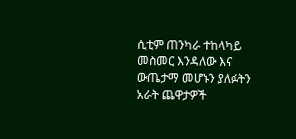ሲቲም ጠንካራ ተከላካይ መስመር እንዳለው እና ውጤታማ መሆኑን ያለፉትን አራት ጨዋታዎች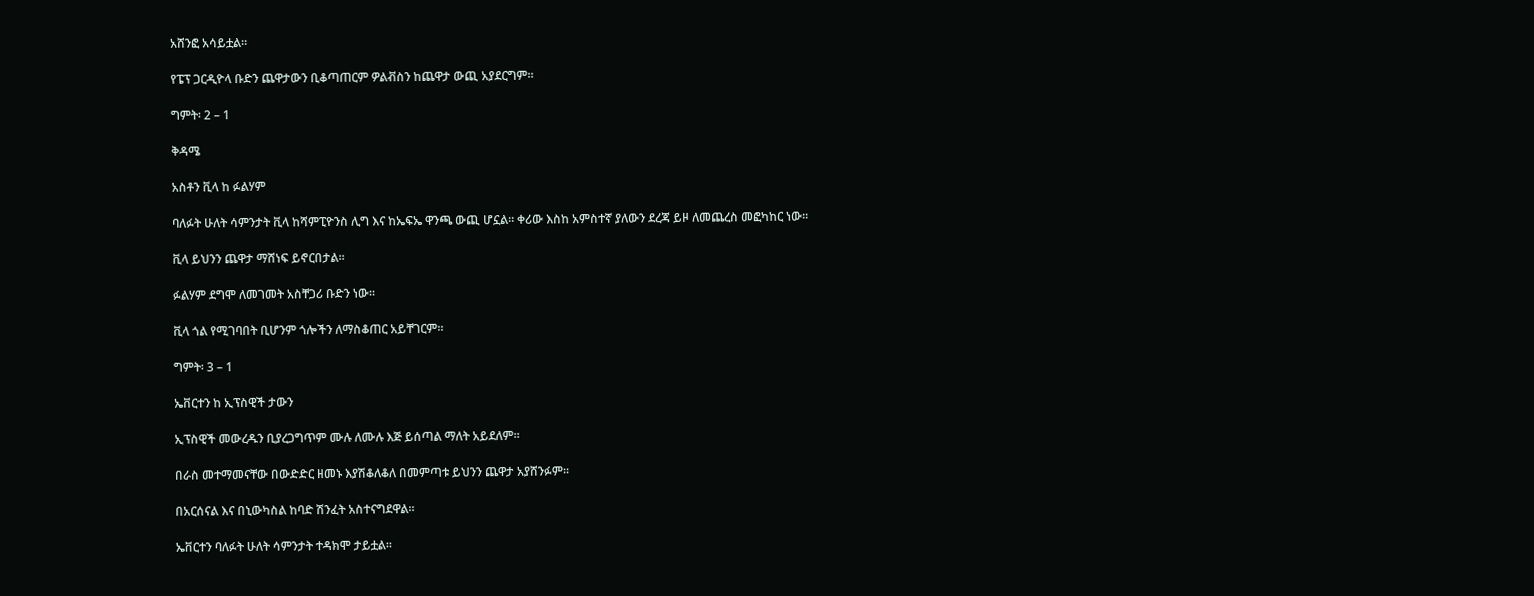አሸንፎ አሳይቷል።

የፔፕ ጋርዲዮላ ቡድን ጨዋታውን ቢቆጣጠርም ዎልቭስን ከጨዋታ ውጪ አያደርግም።

ግምት፡ 2 – 1

ቅዳሜ

አስቶን ቪላ ከ ፉልሃም

ባለፉት ሁለት ሳምንታት ቪላ ከሻምፒዮንስ ሊግ እና ከኤፍኤ ዋንጫ ውጪ ሆኗል። ቀሪው እስከ አምስተኛ ያለውን ደረጃ ይዞ ለመጨረስ መፎካከር ነው።

ቪላ ይህንን ጨዋታ ማሸነፍ ይኖርበታል።

ፉልሃም ደግሞ ለመገመት አስቸጋሪ ቡድን ነው።

ቪላ ጎል የሚገባበት ቢሆንም ጎሎችን ለማስቆጠር አይቸገርም።

ግምት፡ 3 – 1

ኤቨርተን ከ ኢፕስዊች ታውን

ኢፕስዊች መውረዱን ቢያረጋግጥም ሙሉ ለሙሉ እጅ ይሰጣል ማለት አይደለም።

በራስ መተማመናቸው በውድድር ዘመኑ እያሽቆለቆለ በመምጣቱ ይህንን ጨዋታ አያሸንፉም።

በአርሰናል እና በኒውካስል ከባድ ሽንፈት አስተናግደዋል።

ኤቨርተን ባለፉት ሁለት ሳምንታት ተዳክሞ ታይቷል።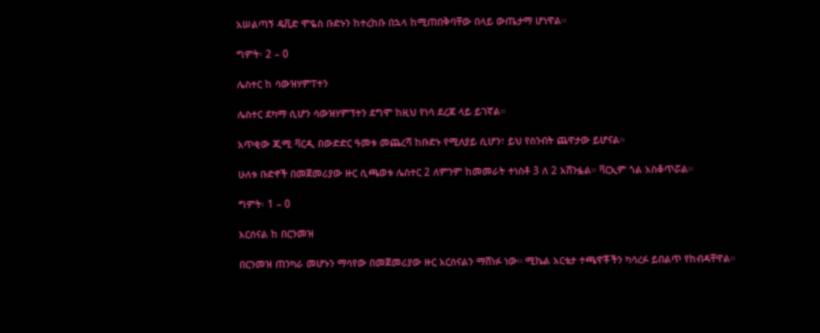አሠልጣኝ ዴቪድ ሞዬስ ቡድኑን ከተረከቡ በኋላ ከሚጠበቅባቸው በላይ ውጤታማ ሆነዋል።

ግምት፡ 2 – 0

ሌስተር ከ ሳውዝሃምፐተን

ሌስተር ደካማ ሲሆን ሳውዝሃምፕተን ደግሞ ከዚህ የነሳ ደረጃ ላይ ይገኛል።

አጥቂው ጂሚ ቫርዲ በውድድር ዓመቱ መጨረሻ ከቡድኑ የሚለያይ ሲሆን፣ ይህ የስንብት ጨዋታው ይሆናል።

ሁለቱ ቡድኖች በመጀመሪያው ዙር ሲጫወቱ ሌስተር 2 ለምንም ከመመራት ተነስቶ 3 ለ 2 አሸንፏል። ቫርኢም ጎል አስቆጥሯል።

ግምት፡ 1 – 0

አርሰናል ከ በርንመዝ

በርንመዝ ጠንካራ መሆኑን ማሳየው በመጀመሪያው ዙር አርሰናልን ማሸነፉ ነው። ሚኬል አርቴታ ተጫዋቾችን ካሳረፉ ይበልጥ የከብዳቸዋል።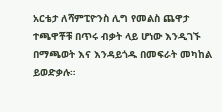አርቴታ ለሻምፒዮንስ ሊግ የመልስ ጨዋታ ተጫዋቾቹ በጥሩ ብቃት ላይ ሆነው እንዲገኙ በማጫወት እና እንዳይጎዱ በመፍራት መካከል ይወድቃሉ።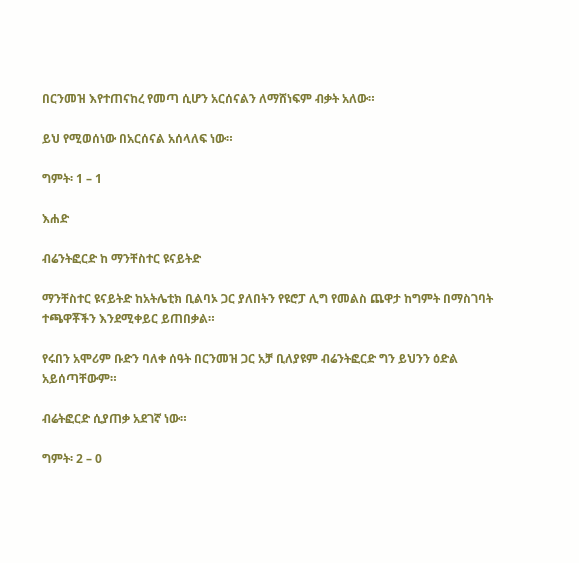በርንመዝ እየተጠናከረ የመጣ ሲሆን አርሰናልን ለማሸነፍም ብቃት አለው።

ይህ የሚወሰነው በአርሰናል አሰላለፍ ነው።

ግምት፡ 1 – 1

እሐድ

ብሬንትፎርድ ከ ማንቸስተር ዩናይትድ

ማንቸስተር ዩናይትድ ከአትሌቲክ ቢልባኦ ጋር ያለበትን የዩሮፓ ሊግ የመልስ ጨዋታ ከግምት በማስገባት ተጫዋቾችን እንደሚቀይር ይጠበቃል።

የሩበን አሞሪም ቡድን ባለቀ ሰዓት በርንመዝ ጋር አቻ ቢለያዩም ብሬንትፎርድ ግን ይህንን ዕድል አይሰጣቸውም።

ብሬትፎርድ ሲያጠቃ አደገኛ ነው።

ግምት፡ 2 – 0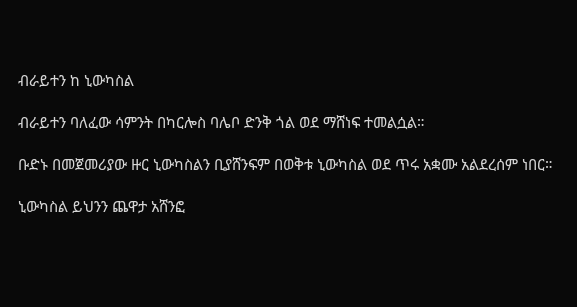ብራይተን ከ ኒውካስል

ብራይተን ባለፈው ሳምንት በካርሎስ ባሌቦ ድንቅ ጎል ወደ ማሸነፍ ተመልሷል።

ቡድኑ በመጀመሪያው ዙር ኒውካስልን ቢያሸንፍም በወቅቱ ኒውካስል ወደ ጥሩ አቋሙ አልደረሰም ነበር።

ኒውካስል ይህንን ጨዋታ አሸንፎ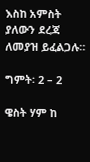እስከ አምስት ያለውን ደረጃ ለመያዝ ይፈልጋሉ።

ግምት፡ 2 – 2

ዌስት ሃም ከ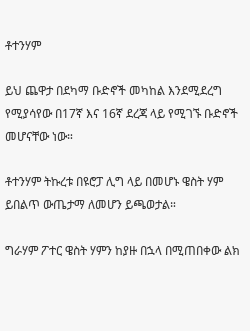ቶተንሃም

ይህ ጨዋታ በደካማ ቡድኖች መካከል እንደሚደረግ የሚያሳየው በ17ኛ እና 16ኛ ደረጃ ላይ የሚገኙ ቡድኖች መሆናቸው ነው።

ቶተንሃም ትኩረቱ በዩሮፓ ሊግ ላይ በመሆኑ ዌስት ሃም ይበልጥ ውጤታማ ለመሆን ይጫወታል።

ግራሃም ፖተር ዌስት ሃምን ከያዙ በኋላ በሚጠበቀው ልክ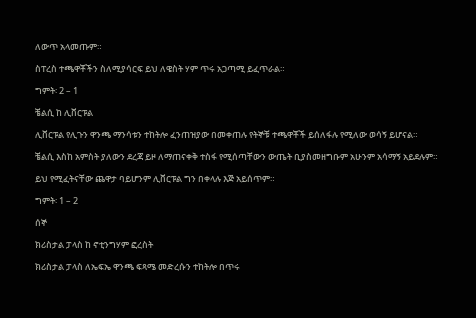ለውጥ አላመጡም።

ስፐረስ ተጫዋቾችን ስለሚያሳርፍ ይህ ለዌስት ሃም ጥሩ አጋጣሚ ይፈጥራል።

ግምት፡ 2 – 1

ቼልሲ ከ ሊቨርፑል

ሊቨርፑል የሊጉን ዋንጫ ማንሳቱን ተከትሎ ፈንጠዝያው በመቀጠሉ የትኞቹ ተጫዋቾች ይሰለፋሉ የሚለው ወሳኝ ይሆናል።

ቼልሲ እስከ አምስት ያለውን ደረጃ ይዞ ለማጠናቀቅ ተስፋ የሚሰጣቸውን ውጤት ቢያስመዘግቡም አሁንም አሳማኝ አይደሉም።

ይህ የሚፈትናቸው ጨዋታ ባይሆንም ሊቨርፑል ግን በቀላሉ እጅ አይሰጥም።

ግምት፡ 1 – 2

ሰኞ

ክሪስታል ፓላስ ከ ኖቲንግሃም ፎረስት

ክሪስታል ፓላስ ለኤፍኤ ዋንጫ ፍጻሜ መድረሱን ተከትሎ በጥሩ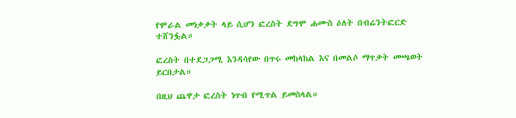የሞራል መነቃቃት ላይ ሲሆን ፎረስት ደግሞ ሐሙስ ዕለት በብሬንትፎርድ ተሸንፏል።

ፎረስት በተደጋጋሚ እንዳሳየው በጥሩ መከላከል እና በመልሶ ማጥቃት መጫወት ይርበታል።

በዚህ ጨዋታ ፎረስት ነጥብ የሚጥል ይመስላል።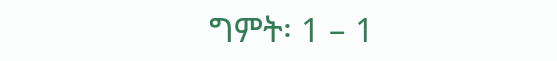ግምት፡ 1 – 1